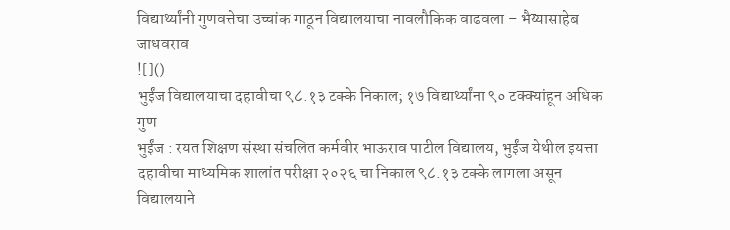विद्यार्थ्यांनी गुणवत्तेचा उच्चांक गाठून विद्यालयाचा नावलौकिक वाढवला – भैय्यासाहेब जाधवराव
![]()
भुईंज विद्यालयाचा दहावीचा ९८.१३ टक्के निकाल; १७ विद्यार्थ्यांना ९० टक्क्यांहून अधिक गुण
भुईंज : रयत शिक्षण संस्था संचलित कर्मवीर भाऊराव पाटील विद्यालय, भुईंज येथील इयत्ता दहावीचा माध्यमिक शालांत परीक्षा २०२६ चा निकाल ९८.१३ टक्के लागला असून विद्यालयाने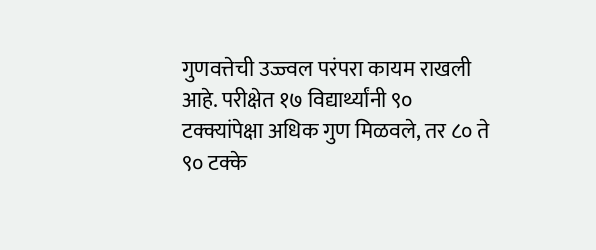गुणवत्तेची उज्ज्वल परंपरा कायम राखली आहे. परीक्षेत १७ विद्यार्थ्यांनी ९० टक्क्यांपेक्षा अधिक गुण मिळवले, तर ८० ते ९० टक्के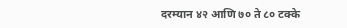दरम्यान ४२ आणि ७० ते ८० टक्के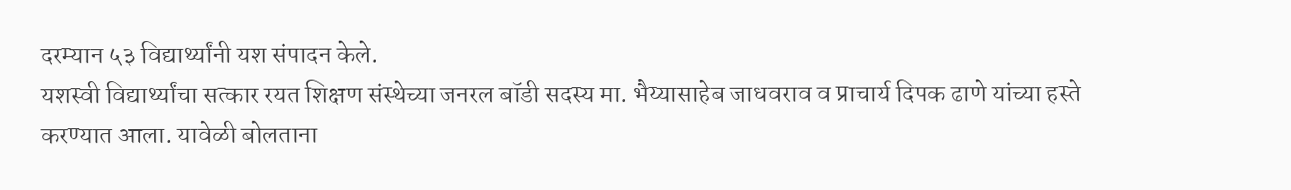दरम्यान ५३ विद्यार्थ्यांनी यश संपादन केले.
यशस्वी विद्यार्थ्यांचा सत्कार रयत शिक्षण संस्थेच्या जनरल बॉडी सदस्य मा. भैय्यासाहेब जाधवराव व प्राचार्य दिपक ढाणे यांच्या हस्ते करण्यात आला. यावेळी बोलताना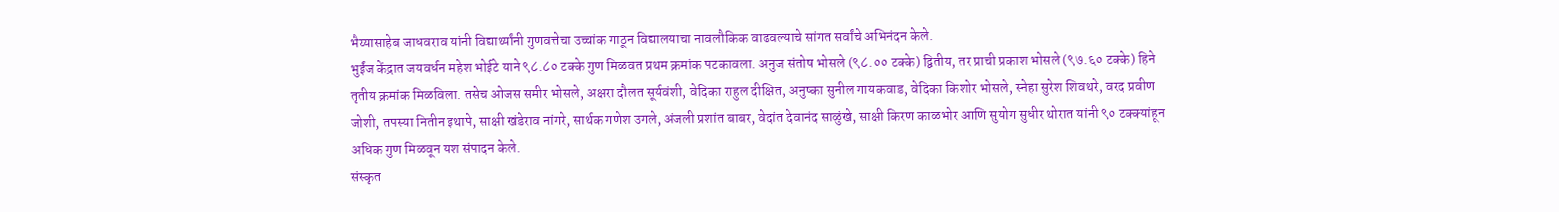भैय्यासाहेब जाधवराव यांनी विद्यार्थ्यांनी गुणवत्तेचा उच्चांक गाठून विद्यालयाचा नावलौकिक वाढवल्याचे सांगत सर्वांचे अभिनंदन केले.
भुईंज केंद्रात जयवर्धन महेश भोईटे याने ९८.८० टक्के गुण मिळवत प्रथम क्रमांक पटकावला. अनुज संतोष भोसले (९८.०० टक्के) द्वितीय, तर प्राची प्रकाश भोसले (९७.६० टक्के) हिने तृतीय क्रमांक मिळविला. तसेच ओजस समीर भोसले, अक्षरा दौलत सूर्यवंशी, वेदिका राहुल दीक्षित, अनुष्का सुनील गायकवाड, वेदिका किशोर भोसले, स्नेहा सुरेश शिवथरे, वरद प्रवीण जोशी, तपस्या नितीन इथापे, साक्षी खंडेराव नांगरे, सार्थक गणेश उगले, अंजली प्रशांत बाबर, वेदांत देवानंद साळुंखे, साक्षी किरण काळभोर आणि सुयोग सुधीर थोरात यांनी ९० टक्क्यांहून अधिक गुण मिळवून यश संपादन केले.
संस्कृत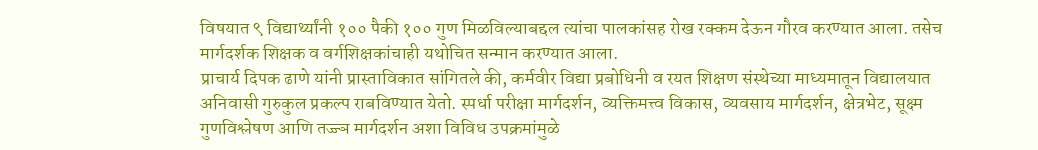विषयात ९ विद्यार्थ्यांनी १०० पैकी १०० गुण मिळविल्याबद्दल त्यांचा पालकांसह रोख रक्कम देऊन गौरव करण्यात आला. तसेच मार्गदर्शक शिक्षक व वर्गशिक्षकांचाही यथोचित सन्मान करण्यात आला.
प्राचार्य दिपक ढाणे यांनी प्रास्ताविकात सांगितले की, कर्मवीर विद्या प्रबोधिनी व रयत शिक्षण संस्थेच्या माध्यमातून विद्यालयात अनिवासी गुरुकुल प्रकल्प राबविण्यात येतो. स्पर्धा परीक्षा मार्गदर्शन, व्यक्तिमत्त्व विकास, व्यवसाय मार्गदर्शन, क्षेत्रभेट, सूक्ष्म गुणविश्लेषण आणि तज्ज्ञ मार्गदर्शन अशा विविध उपक्रमांमुळे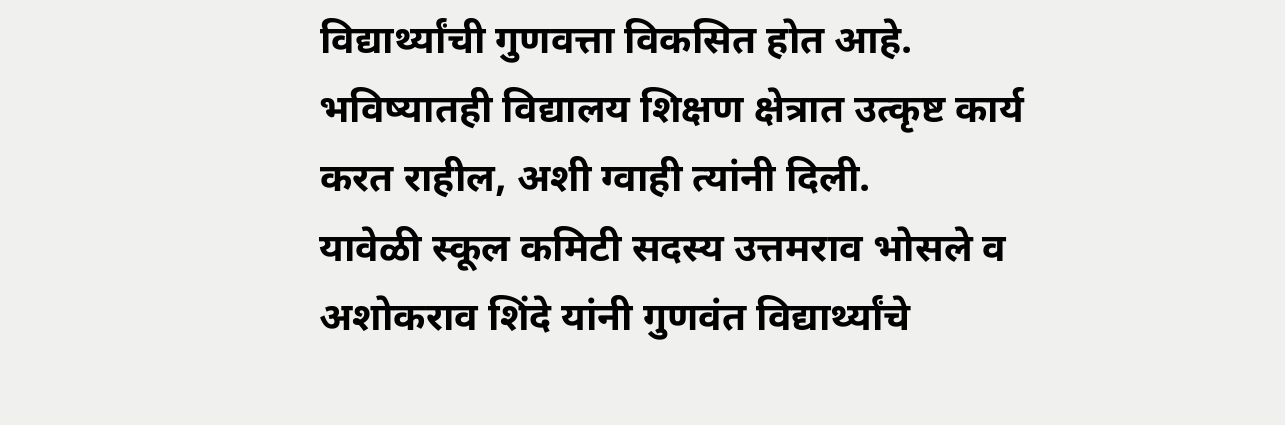विद्यार्थ्यांची गुणवत्ता विकसित होत आहे. भविष्यातही विद्यालय शिक्षण क्षेत्रात उत्कृष्ट कार्य करत राहील, अशी ग्वाही त्यांनी दिली.
यावेळी स्कूल कमिटी सदस्य उत्तमराव भोसले व अशोकराव शिंदे यांनी गुणवंत विद्यार्थ्यांचे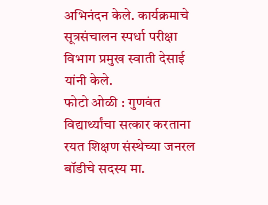अभिनंदन केले. कार्यक्रमाचे सूत्रसंचालन स्पर्धा परीक्षा विभाग प्रमुख स्वाती देसाई यांनी केले.
फोटो ओळी : गुणवंत विद्यार्थ्यांचा सत्कार करताना रयत शिक्षण संस्थेच्या जनरल बॉडीचे सदस्य मा.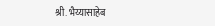श्री. भैय्यासाहेब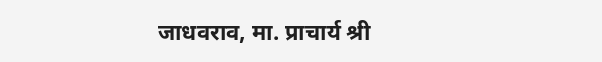जाधवराव, मा. प्राचार्य श्री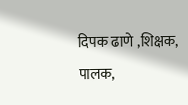दिपक ढाणे ,शिक्षक, पालक,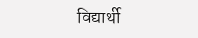विद्यार्थी